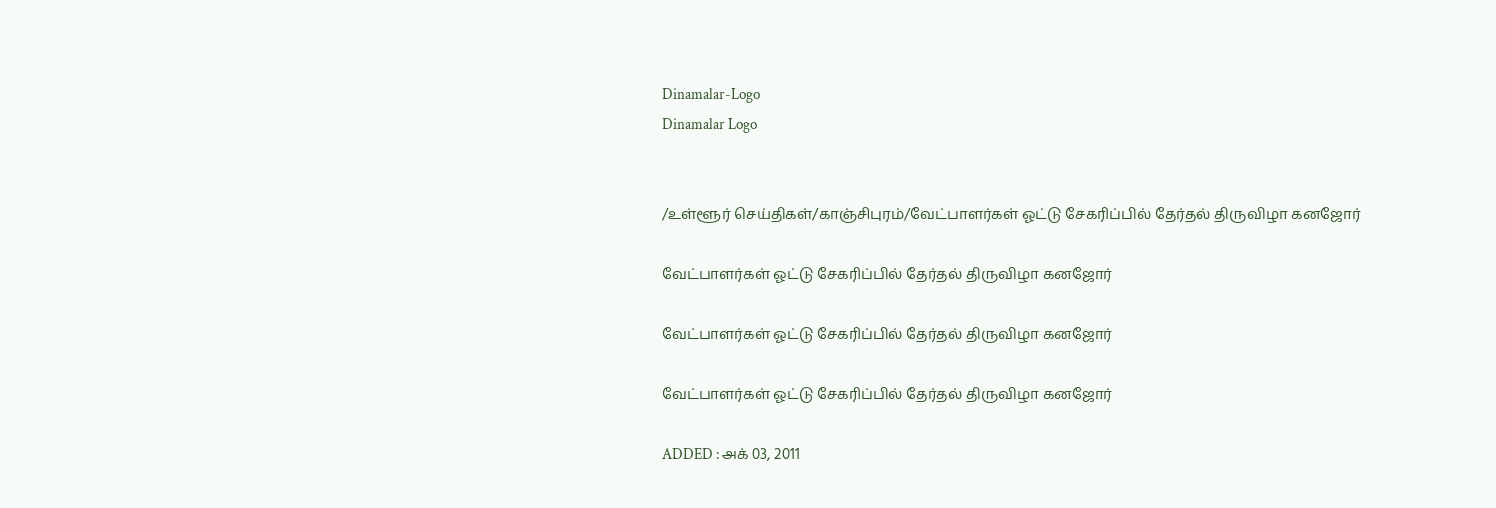Dinamalar-Logo
Dinamalar Logo


/உள்ளூர் செய்திகள்/காஞ்சிபுரம்/வேட்பாளர்கள் ஓட்டு சேகரிப்பில் தேர்தல் திருவிழா கனஜோர்

வேட்பாளர்கள் ஓட்டு சேகரிப்பில் தேர்தல் திருவிழா கனஜோர்

வேட்பாளர்கள் ஓட்டு சேகரிப்பில் தேர்தல் திருவிழா கனஜோர்

வேட்பாளர்கள் ஓட்டு சேகரிப்பில் தேர்தல் திருவிழா கனஜோர்

ADDED : அக் 03, 2011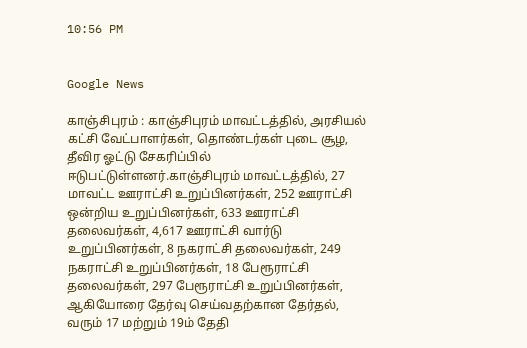10:56 PM


Google News

காஞ்சிபுரம் : காஞ்சிபுரம் மாவட்டத்தில், அரசியல் கட்சி வேட்பாளர்கள், தொண்டர்கள் புடை சூழ, தீவிர ஓட்டு சேகரிப்பில் ஈடுபட்டுள்ளனர்.காஞ்சிபுரம் மாவட்டத்தில், 27 மாவட்ட ஊராட்சி உறுப்பினர்கள், 252 ஊராட்சி ஒன்றிய உறுப்பினர்கள், 633 ஊராட்சி தலைவர்கள், 4,617 ஊராட்சி வார்டு உறுப்பினர்கள், 8 நகராட்சி தலைவர்கள், 249 நகராட்சி உறுப்பினர்கள், 18 பேரூராட்சி தலைவர்கள், 297 பேரூராட்சி உறுப்பினர்கள், ஆகியோரை தேர்வு செய்வதற்கான தேர்தல், வரும் 17 மற்றும் 19ம் தேதி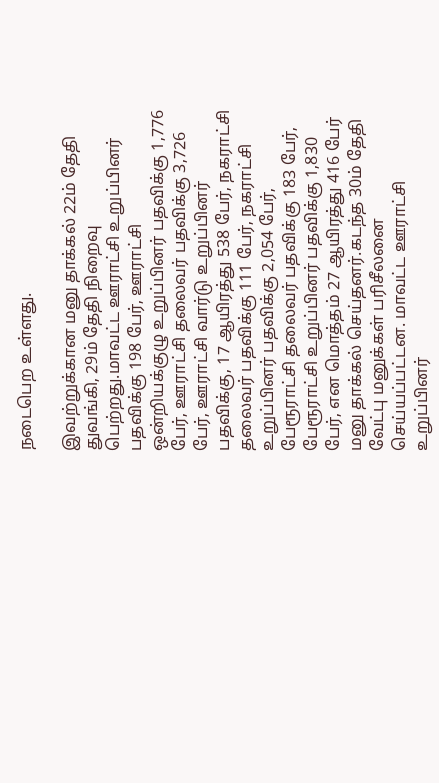நடைபெற உள்ளது.

இவற்றுக்கான மனு தாக்கல் 22ம் தேதி துவங்கி, 29ம் தேதி நிறைவு பெற்றது.மாவட்ட ஊராட்சி உறுப்பினர் பதவிக்கு 198 பேர், ஊராட்சி ஒன்றியக்குழு உறுப்பினர் பதவிக்கு 1,776 பேர், ஊராட்சி தலைவர் பதவிக்கு 3,726 பேர், ஊராட்சி வார்டு உறுப்பினர் பதவிக்கு, 17 ஆயிரத்து 538 பேர், நகராட்சி தலைவர் பதவிக்கு 111 பேர், நகராட்சி உறுப்பினர் பதவிக்கு 2,054 பேர், பேரூராட்சி தலைவர் பதவிக்கு 183 பேர், பேரூராட்சி உறுப்பினர் பதவிக்கு 1,830 பேர், என மொத்தம் 27 ஆயிரத்து 416 பேர் மனு தாக்கல் செய்தனர்.கடந்த 30ம் தேதி வேட்பு மனுக்கள் பரிசீலனை செய்யப்பட்டன. மாவட்ட ஊராட்சி உறுப்பினர்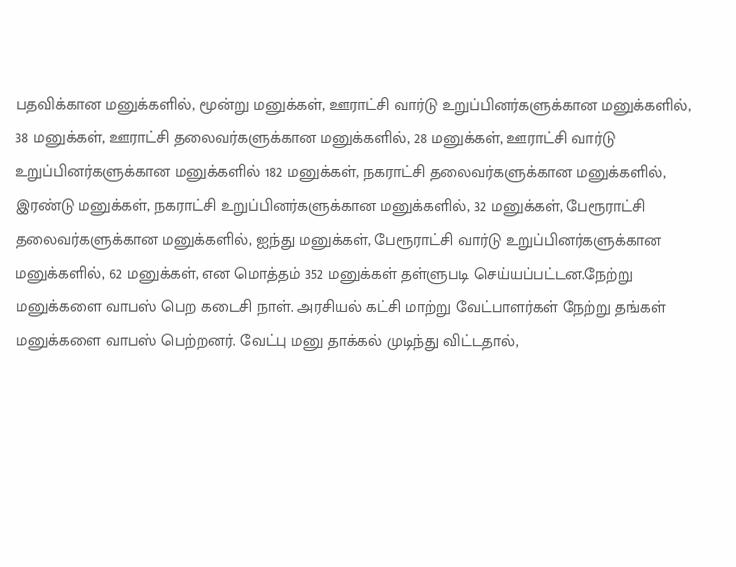பதவிக்கான மனுக்களில், மூன்று மனுக்கள், ஊராட்சி வார்டு உறுப்பினர்களுக்கான மனுக்களில், 38 மனுக்கள், ஊராட்சி தலைவர்களுக்கான மனுக்களில், 28 மனுக்கள், ஊராட்சி வார்டு உறுப்பினர்களுக்கான மனுக்களில் 182 மனுக்கள், நகராட்சி தலைவர்களுக்கான மனுக்களில், இரண்டு மனுக்கள், நகராட்சி உறுப்பினர்களுக்கான மனுக்களில், 32 மனுக்கள், பேரூராட்சி தலைவர்களுக்கான மனுக்களில், ஐந்து மனுக்கள், பேரூராட்சி வார்டு உறுப்பினர்களுக்கான மனுக்களில், 62 மனுக்கள், என மொத்தம் 352 மனுக்கள் தள்ளுபடி செய்யப்பட்டன.நேற்று மனுக்களை வாபஸ் பெற கடைசி நாள். அரசியல் கட்சி மாற்று வேட்பாளர்கள் நேற்று தங்கள் மனுக்களை வாபஸ் பெற்றனர். வேட்பு மனு தாக்கல் முடிந்து விட்டதால்,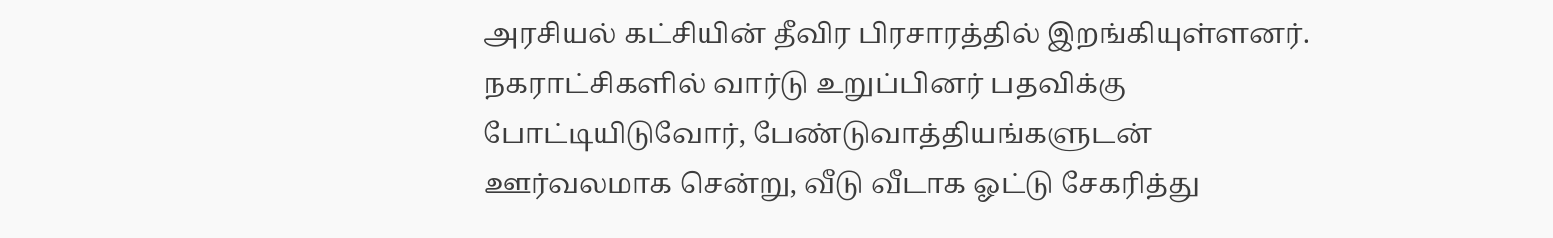அரசியல் கட்சியின் தீவிர பிரசாரத்தில் இறங்கியுள்ளனர். நகராட்சிகளில் வார்டு உறுப்பினர் பதவிக்கு போட்டியிடுவோர், பேண்டுவாத்தியங்களுடன் ஊர்வலமாக சென்று, வீடு வீடாக ஓட்டு சேகரித்து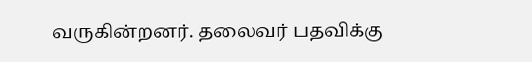வருகின்றனர். தலைவர் பதவிக்கு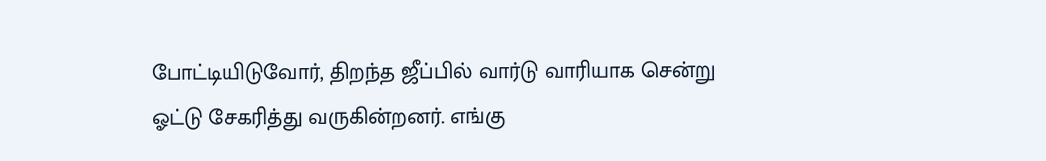போட்டியிடுவோர், திறந்த ஜீப்பில் வார்டு வாரியாக சென்று ஓட்டு சேகரித்து வருகின்றனர். எங்கு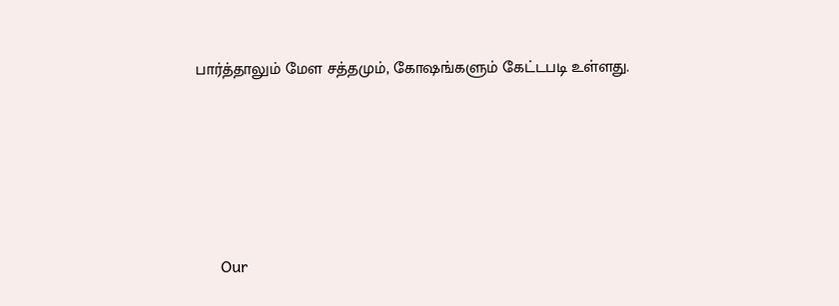பார்த்தாலும் மேள சத்தமும், கோஷங்களும் கேட்டபடி உள்ளது.







      Our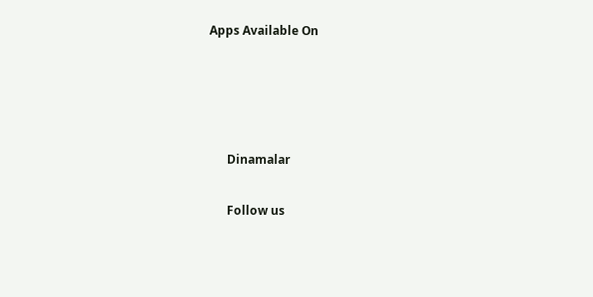Apps Available On




      Dinamalar

      Follow us